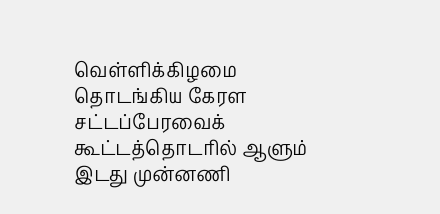வெள்ளிக்கிழமை தொடங்கிய கேரள சட்டப்பேரவைக் கூட்டத்தொடரில் ஆளும் இடது முன்னணி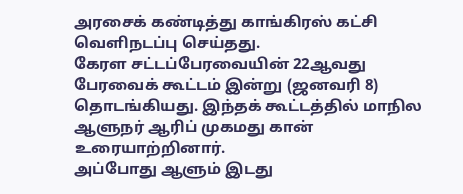அரசைக் கண்டித்து காங்கிரஸ் கட்சி வெளிநடப்பு செய்தது.
கேரள சட்டப்பேரவையின் 22ஆவது பேரவைக் கூட்டம் இன்று (ஜனவரி 8) தொடங்கியது. இந்தக் கூட்டத்தில் மாநில ஆளுநர் ஆரிப் முகமது கான் உரையாற்றினார்.
அப்போது ஆளும் இடது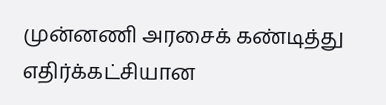முன்னணி அரசைக் கண்டித்து எதிர்க்கட்சியான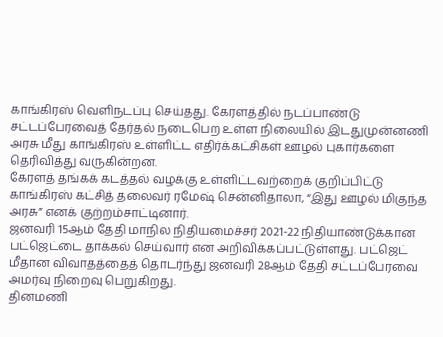காங்கிரஸ் வெளிநடப்பு செய்தது. கேரளத்தில் நடப்பாண்டு சட்டப்பேரவைத் தேர்தல் நடைபெற உள்ள நிலையில் இடதுமுன்னணி அரசு மீது காங்கிரஸ் உள்ளிட்ட எதிர்க்கட்சிகள் ஊழல் புகார்களை தெரிவித்து வருகின்றன.
கேரளத் தங்கக் கடத்தல் வழக்கு உள்ளிட்டவற்றைக் குறிப்பிட்டு காங்கிரஸ் கட்சித் தலைவர் ரமேஷ் சென்னிதாலா, “இது ஊழல் மிகுந்த அரசு” எனக் குற்றம்சாட்டினார்.
ஜனவரி 15ஆம் தேதி மாநில நிதியமைச்சர் 2021-22 நிதியாண்டுக்கான பட்ஜெட்டை தாக்கல் செய்வார் என அறிவிக்கப்பட்டுள்ளது. பட்ஜெட் மீதான விவாதத்தைத் தொடர்ந்து ஜனவரி 28ஆம் தேதி சட்டப்பேரவை அமர்வு நிறைவு பெறுகிறது.
தினமணி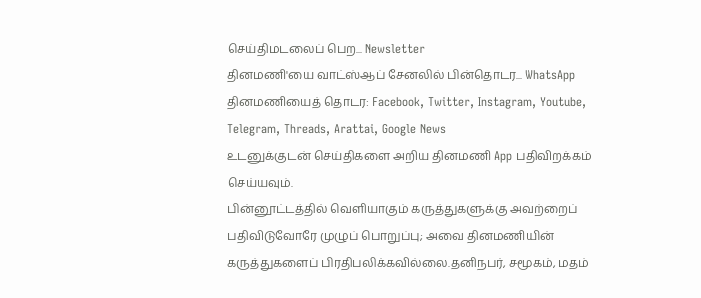செய்திமடலைப் பெற... Newsletter
தினமணி'யை வாட்ஸ்ஆப் சேனலில் பின்தொடர... WhatsApp
தினமணியைத் தொடர: Facebook, Twitter, Instagram, Youtube, Telegram, Threads, Arattai, Google News
உடனுக்குடன் செய்திகளை அறிய தினமணி App பதிவிறக்கம் செய்யவும்.
பின்னூட்டத்தில் வெளியாகும் கருத்துகளுக்கு அவற்றைப் பதிவிடுவோரே முழுப் பொறுப்பு; அவை தினமணியின் கருத்துகளைப் பிரதிபலிக்கவில்லை.தனிநபர், சமூகம், மதம்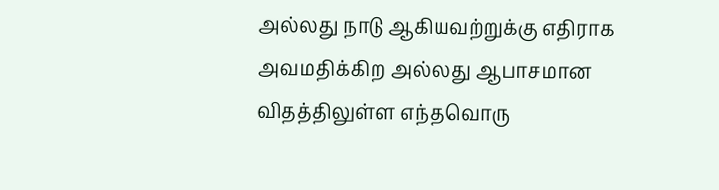அல்லது நாடு ஆகியவற்றுக்கு எதிராக அவமதிக்கிற அல்லது ஆபாசமான விதத்திலுள்ள எந்தவொரு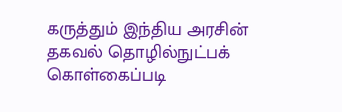கருத்தும் இந்திய அரசின் தகவல் தொழில்நுட்பக் கொள்கைப்படி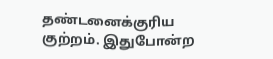தண்டனைக்குரிய குற்றம். இதுபோன்ற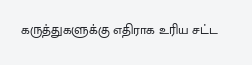கருத்துகளுக்கு எதிராக உரிய சட்ட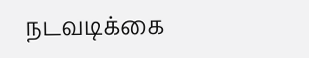நடவடிக்கை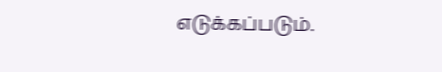எடுக்கப்படும்.